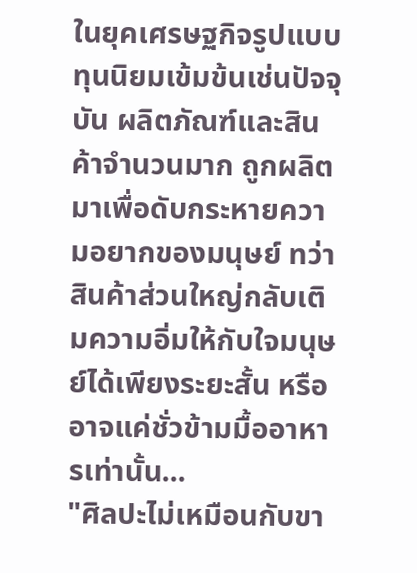ในยุคเศรษฐกิจรูปแบบทุนนิยมเข้มข้นเช่นปัจจุบัน ผลิตภัณฑ์และสินค้าจำนวนมาก ถูกผลิตมาเพื่อดับกระหายความอยากของมนุษย์ ทว่าสินค้าส่วนใหญ่กลับเติมความอิ่มให้กับใจมนุษย์ได้เพียงระยะสั้น หรืออาจแค่ชั่วข้ามมื้ออาหารเท่านั้น...
"ศิลปะไม่เหมือนกับขา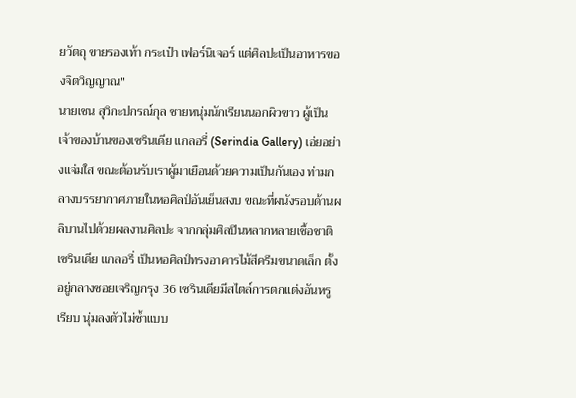ยวัตถุ ขายรองเท้า กระเป๋า เฟอร์นิเจอร์ แต่ศิลปะเป็นอาหารของจิตวิญญาณ"
นายเชน สุวิกะปกรณ์กุล ชายหนุ่มนักเรียนนอกผิวขาว ผู้เป็นเจ้าของบ้านของเซรินเดีย แกลอรี่ (Serindia Gallery) เอ่ยอย่างแจ่มใส ขณะต้อนรับเราผู้มาเยือนด้วยความเป็นกันเอง ท่ามกลางบรรยากาศภายในหอศิลป์อันเย็นสงบ ขณะที่ผนังรอบด้านผลิบานไปด้วยผลงานศิลปะ จากกลุ่มศิลปินหลากหลายเชื้อชาติ
เซรินเดีย แกลอรี่ เป็นหอศิลป์ทรงอาคารไม้สีครีมขนาดเล็ก ตั้งอยู่กลางซอยเจริญกรุง 36 เซรินเดียมีสไตล์การตกแต่งอันหรูเรียบ นุ่มลงตัวไม่ซ้ำแบบ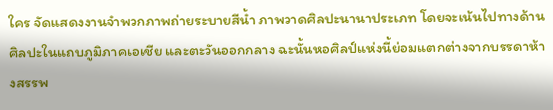ใคร จัดแสดงงานจำพวกภาพถ่ายระบายสีน้ำ ภาพวาดศิลปะนานาประเภท โดยจะเน้นไปทางด้านศิลปะในแถบภูมิภาคเอเชีย และตะวันออกกลาง ฉะนั้นหอศิลป์แห่งนี้ย่อมแตกต่างจากบรรดาห้างสรรพ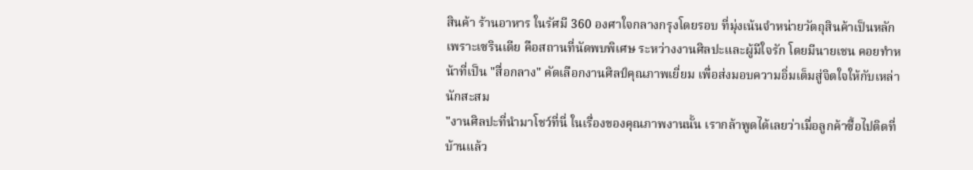สินค้า ร้านอาหาร ในรัศมี 360 องศาใจกลางกรุงโดยรอบ ที่มุ่งเน้นจำหน่ายวัตถุสินค้าเป็นหลัก เพราะเซรินเดีย คือสถานที่นัดพบพิเศษ ระหว่างงานศิลปะและผู้มีใจรัก โดยมีนายเชน คอยทำหน้าที่เป็น "สื่อกลาง" คัดเลือกงานศิลป์คุณภาพเยี่ยม เพื่อส่งมอบความอิ่มเต็มสู่จิตใจให้กับเหล่านักสะสม
"งานศิลปะที่นำมาโชว์ที่นี่ ในเรื่องของคุณภาพงานนั้น เรากล้าพูดได้เลยว่าเมื่อลูกค้าซื้อไปติดที่บ้านแล้ว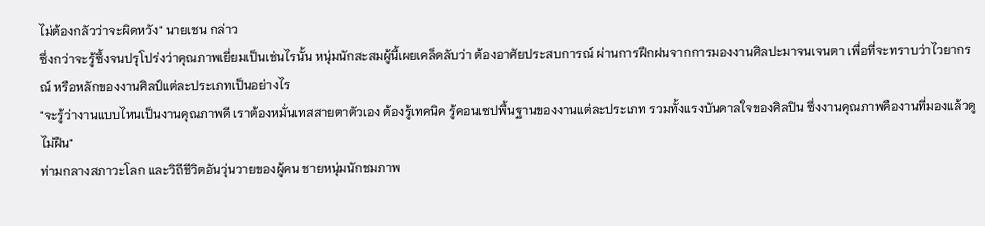ไม่ต้องกลัวว่าจะผิดหวัง" นายเชน กล่าว
ซึ่งกว่าจะรู้ซึ้งจนปรุโปร่งว่าคุณภาพเยี่ยมเป็นเช่นไรนั้น หนุ่มนักสะสมผู้นี้เผยเคล็ดลับว่า ต้องอาศัยประสบการณ์ ผ่านการฝึกฝนจากการมองงานศิลปะมาจนเจนตา เพื่อที่จะทราบว่าไวยากรณ์ หรือหลักของงานศิลป์แต่ละประเภทเป็นอย่างไร
"จะรู้ว่างานแบบไหนเป็นงานคุณภาพดี เราต้องหมั่นเทสสายตาตัวเอง ต้องรู้เทคนิค รู้คอนเซปพื้นฐานของงานแต่ละประเภท รวมทั้งแรงบันดาลใจของศิลปิน ซึ่งงานคุณภาพคืองานที่มองแล้วดูไม่ฝืน"
ท่ามกลางสภาวะโลก และวิถีชีวิตอันวุ่นวายของผู้คน ชายหนุ่มนักชมภาพ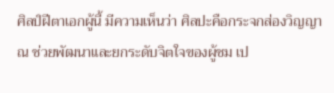ศิลป์ฝีตาเอกผู้นี้ มีความเห็นว่า ศิลปะคือกระจกส่องวิญญาณ ช่วยพัฒนาและยกระดับจิตใจของผู้ชม เป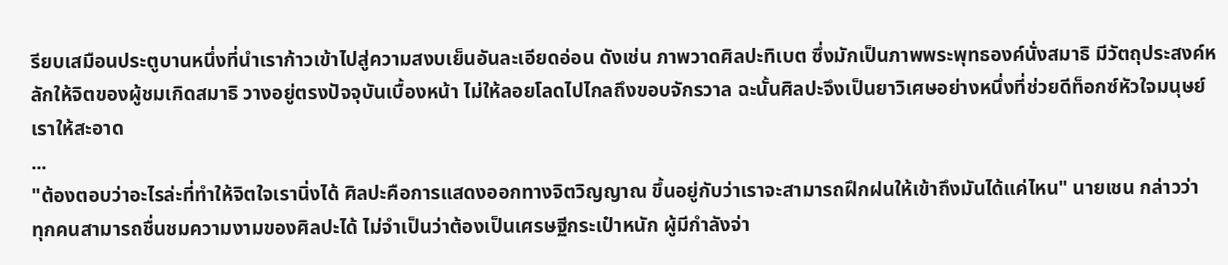รียบเสมือนประตูบานหนึ่งที่นำเราก้าวเข้าไปสู่ความสงบเย็นอันละเอียดอ่อน ดังเช่น ภาพวาดศิลปะทิเบต ซึ่งมักเป็นภาพพระพุทธองค์นั่งสมาธิ มีวัตถุประสงค์หลักให้จิตของผู้ชมเกิดสมาธิ วางอยู่ตรงปัจจุบันเบื้องหน้า ไม่ให้ลอยโลดไปไกลถึงขอบจักรวาล ฉะนั้นศิลปะจึงเป็นยาวิเศษอย่างหนึ่งที่ช่วยดีท็อกซ์หัวใจมนุษย์เราให้สะอาด
...
"ต้องตอบว่าอะไรล่ะที่ทำให้จิตใจเรานิ่งได้ ศิลปะคือการแสดงออกทางจิตวิญญาณ ขึ้นอยู่กับว่าเราจะสามารถฝึกฝนให้เข้าถึงมันได้แค่ไหน" นายเชน กล่าวว่า
ทุกคนสามารถชื่นชมความงามของศิลปะได้ ไม่จำเป็นว่าต้องเป็นเศรษฐีกระเป๋าหนัก ผู้มีกำลังจ่า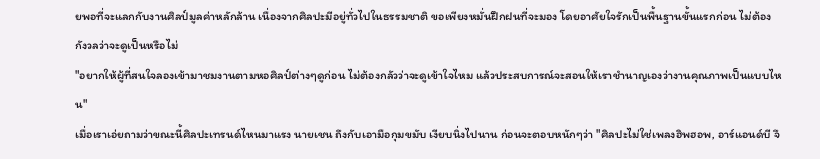ยพอที่จะแลกกับงานศิลป์มูลค่าหลักล้าน เนื่องจากศิลปะมีอยู่ทั่วไปในธรรมชาติ ขอเพียงหมั่นฝึกฝนที่จะมอง โดยอาศัยใจรักเป็นพื้นฐานขั้นแรกก่อน ไม่ต้องกังวลว่าจะดูเป็นหรือไม่
"อยากให้ผู้ที่สนใจลองเข้ามาชมงานตามหอศิลป์ต่างๆดูก่อน ไม่ต้องกลัวว่าจะดูเข้าใจไหม แล้วประสบการณ์จะสอนให้เราชำนาญเองว่างานคุณภาพเป็นแบบไหน"
เมื่อเราเอ่ยถามว่าขณะนี้ศิลปะเทรนด์ไหนมาแรง นายเชน ถึงกับเอามือกุมขมับ เงียบนิ่งไปนาน ก่อนจะตอบหนักๆว่า "ศิลปะไม่ใช่เพลงฮิพฮอพ, อาร์แอนด์บี จึ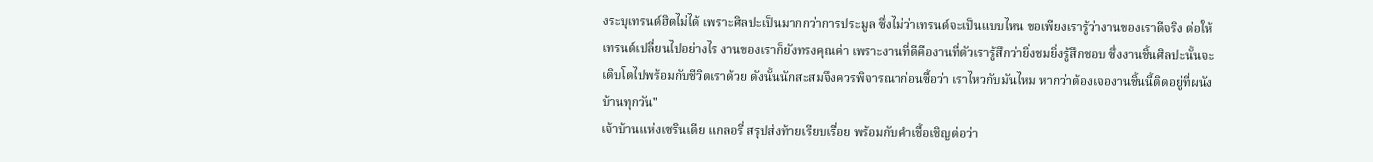งระบุเทรนด์ฮิตไม่ได้ เพราะศิลปะเป็นมากกว่าการประมูล ซึ่งไม่ว่าเทรนด์จะเป็นแบบไหน ขอเพียงเรารู้ว่างานของเราดีจริง ต่อให้เทรนด์เปลี่ยนไปอย่างไร งานของเราก็ยังทรงคุณค่า เพราะงานที่ดีคืองานที่ตัวเรารู้สึกว่ายิ่งชมยิ่งรู้สึกชอบ ซึ่งงานชิ้นศิลปะนั้นจะเติบโตไปพร้อมกับชีวิตเราด้วย ดังนั้นนักสะสมจึงควรพิจารณาก่อนซื้อว่า เราไหวกับมันไหม หากว่าต้องเจองานชิ้นนี้ติดอยู่ที่ผนังบ้านทุกวัน"
เจ้าบ้านแห่งเซรินเดีย แกลอรี่ สรุปส่งท้ายเรียบเรื่อย พร้อมกับคำเชื้อเชิญต่อว่า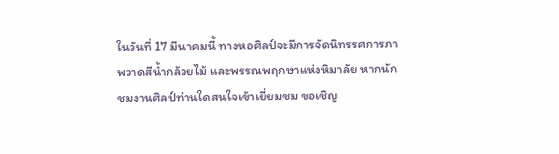ในวันที่ 17 มีนาคมนี้ ทางหอศิลป์จะมีการจัดนิทรรศการภาพวาดสีน้ำกล้วยไม้ และพรรณพฤกษาแห่งหิมาลัย หากนักชมงานศิลป์ท่านใดสนใจเข้าเยี่ยมชม ขอเชิญ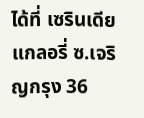ได้ที่ เซรินเดีย แกลอรี่ ซ.เจริญกรุง 36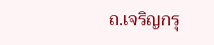ถ.เจริญกรุ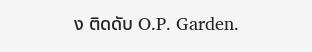ง ติดดับ O.P. Garden.